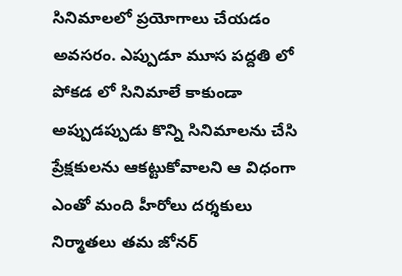సినిమాలలో ప్రయోగాలు చేయడం అవసరం. ఎప్పుడూ మూస పద్దతి లో పోకడ లో సినిమాలే కాకుండా అప్పుడప్పుడు కొన్ని సినిమాలను చేసి ప్రేక్షకులను ఆకట్టుకోవాలని ఆ విధంగా ఎంతో మంది హీరోలు దర్శకులు నిర్మాతలు తమ జోనర్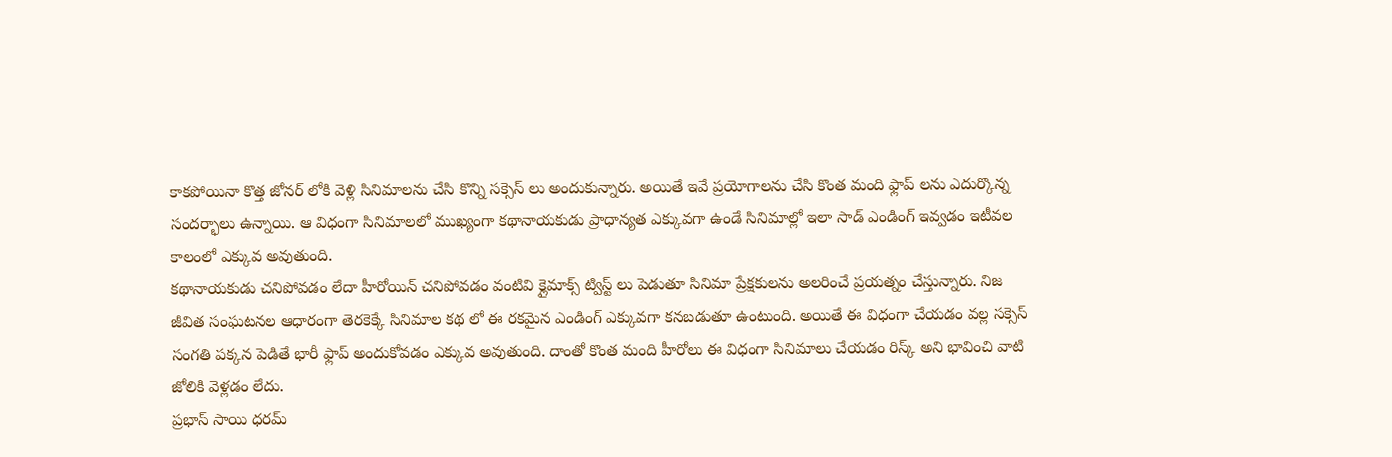కాకపోయినా కొత్త జోనర్ లోకి వెళ్లి సినిమాలను చేసి కొన్ని సక్సెస్ లు అందుకున్నారు. అయితే ఇవే ప్రయోగాలను చేసి కొంత మంది ఫ్లాప్ లను ఎదుర్కొన్న సందర్భాలు ఉన్నాయి. ఆ విధంగా సినిమాలలో ముఖ్యంగా కథానాయకుడు ప్రాధాన్యత ఎక్కువగా ఉండే సినిమాల్లో ఇలా సాడ్ ఎండింగ్ ఇవ్వడం ఇటీవల కాలంలో ఎక్కువ అవుతుంది.
కథానాయకుడు చనిపోవడం లేదా హీరోయిన్ చనిపోవడం వంటివి క్లైమాక్స్ ట్విస్ట్ లు పెడుతూ సినిమా ప్రేక్షకులను అలరించే ప్రయత్నం చేస్తున్నారు. నిజ జీవిత సంఘటనల ఆధారంగా తెరకెక్కే సినిమాల కథ లో ఈ రకమైన ఎండింగ్ ఎక్కువగా కనబడుతూ ఉంటుంది. అయితే ఈ విధంగా చేయడం వల్ల సక్సెస్ సంగతి పక్కన పెడితే భారీ ఫ్లాప్ అందుకోవడం ఎక్కువ అవుతుంది. దాంతో కొంత మంది హీరోలు ఈ విధంగా సినిమాలు చేయడం రిస్క్ అని భావించి వాటి జోలికి వెళ్లడం లేదు.
ప్రభాస్ సాయి ధరమ్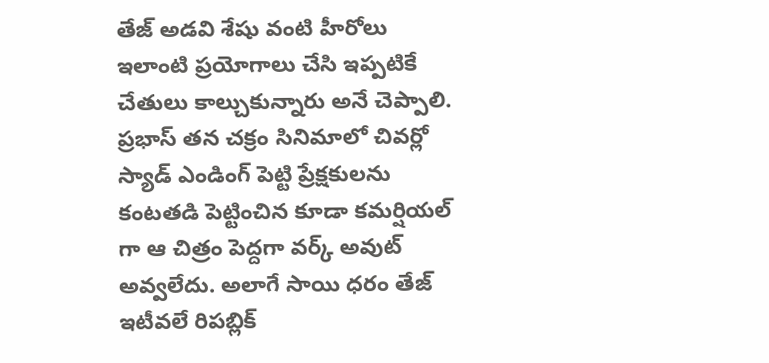తేజ్ అడవి శేషు వంటి హీరోలు ఇలాంటి ప్రయోగాలు చేసి ఇప్పటికే చేతులు కాల్చుకున్నారు అనే చెప్పాలి. ప్రభాస్ తన చక్రం సినిమాలో చివర్లో స్యాడ్ ఎండింగ్ పెట్టి ప్రేక్షకులను కంటతడి పెట్టించిన కూడా కమర్షియల్ గా ఆ చిత్రం పెద్దగా వర్క్ అవుట్ అవ్వలేదు. అలాగే సాయి ధరం తేజ్ ఇటీవలే రిపబ్లిక్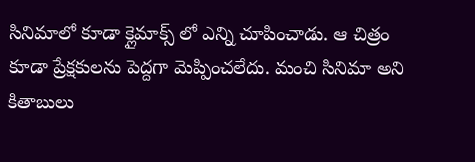సినిమాలో కూడా క్లైమాక్స్ లో ఎన్ని చూపించాడు. ఆ చిత్రం కూడా ప్రేక్షకులను పెద్దగా మెప్పించలేదు. మంచి సినిమా అని కితాబులు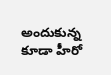అందుకున్న కూడా హీరో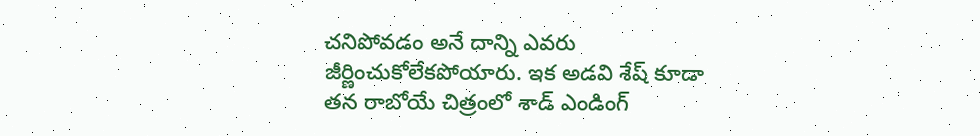చనిపోవడం అనే దాన్ని ఎవరు జీర్ణించుకోలేకపోయారు. ఇక అడవి శేష్ కూడా తన రాబోయే చిత్రంలో శాడ్ ఎండింగ్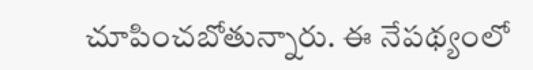చూపించబోతున్నారు. ఈ నేపథ్యంలో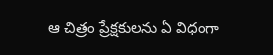ఆ చిత్రం ప్రేక్షకులను ఏ విధంగా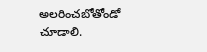అలరించబోతోండో చూడాలి.